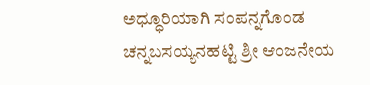ಅಧ್ಧೂರಿಯಾಗಿ ಸಂಪನ್ನಗೊಂಡ ಚನ್ನಬಸಯ್ಯನಹಟ್ಟಿ ಶ್ರೀ ಆಂಜನೇಯ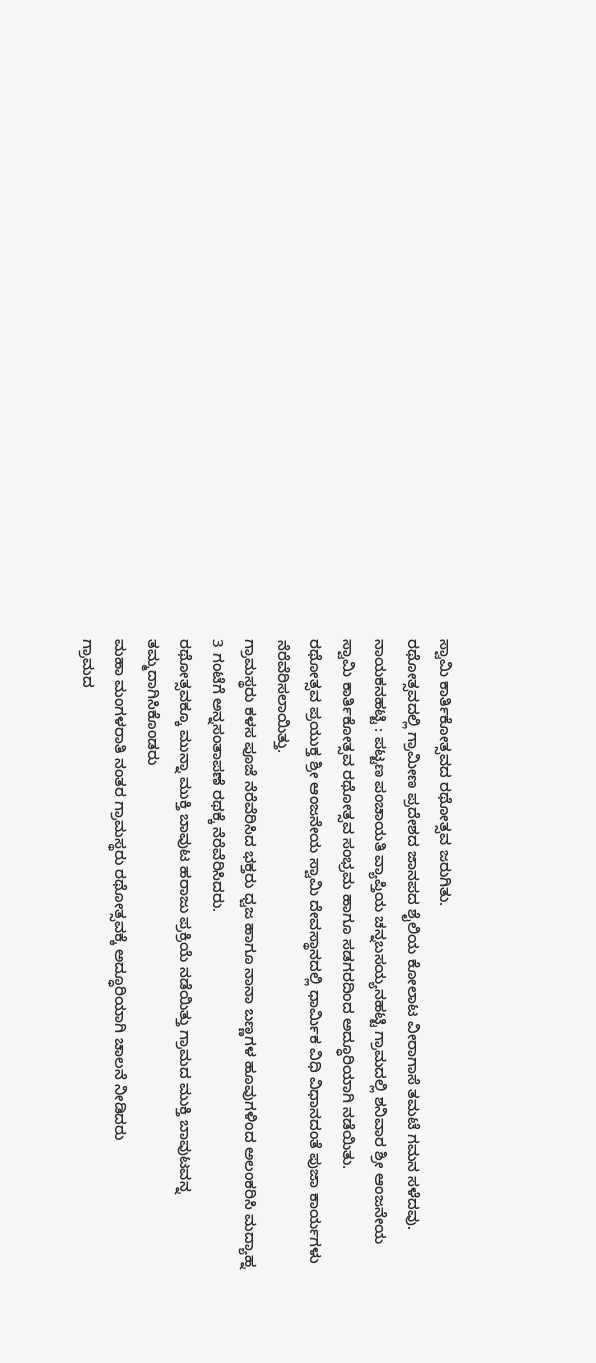ಸ್ವಾಮಿ ಕಾರ್ತಿಕೋತ್ಸವದ ರಥೋತ್ಸವ ಜರುಗಿತು.
ರಥೋತ್ಸವದಲ್ಲಿ ಗ್ರಾಮೀಣ ಪ್ರದೇಶದ ಜಾನಪದ ಶೈಲಿಯ ಕೋಲಾಟ ವೀರಾಗಾಸೆ ತಮಟೆ ಗಮನ ಸಳೆದವು.
ನಾಯಕನಹಟ್ಟಿ : ಪಟ್ಟಣ ಪಂಚಾಯತಿ ವ್ಯಾಪ್ತಿಯ ಚನ್ನಬಸಯ್ಯನಹಟ್ಟಿ ಗ್ರಾಮದಲ್ಲಿ ಶನಿವಾರ ಶ್ರೀ ಆಂಜನೇಯ ಸ್ವಾಮಿ ಕಾರ್ತಿಕೋತ್ಸವ ರಥೋತ್ಸವ ಸಂಭ್ರಮ ಹಾಗೂ ಸಡಗರದಿಂದ ಅದ್ಧೂರಿಯಾಗಿ ನಡೆಯಿತು.
ರಥೋತ್ಸವ ಪ್ರಯುಕ್ತ ಶ್ರೀ ಆಂಜನೇಯ ಸ್ವಾಮಿ ದೇವಸ್ಥಾನದಲ್ಲಿ ಧಾರ್ಮಿಕ ವಿಧಿ ವಿಧಾನದಂತೆ ಪುಜಾ ಕಾರ್ಯಗಳು ನೆರೆವೆರಿಸಲಾಯಿತ್ತು.
ಗ್ರಾಮಸ್ಥರು ಕಳಸ ಪೂಜೆ ನೆರೆವೆರಿಸಿದ ಭಕ್ತರು ಧ್ವಜ ಹಾಗೂ ನಾನಾ ಬಣ್ಣಗಳ ಹೂವುಗಳಿಂದ ಅಲಂಕರಿಸಿ ಮದ್ಯಾಹ್ನ 3 ಗಂಟೆಗೆ ಅನ್ನಸಂತಾಪಣೆ ರಥಕ್ಕೆ ನೆರೆವೆರಿಸಿದರು.
ರಥೋತ್ಸವಕ್ಕೂ ಮುನ್ನಾ ಮುಕ್ತಿ ಬಾವುಟ ಹರಾಜು ಪ್ರಕ್ರಿಯೆ ನಡೆಯಿತ್ತು ಗ್ರಾಮದ ಮುಕ್ತಿ ಬಾವುಟವನ್ನ ತಮ್ಮದಾಗಿಸಿಕೊಂಡರು
ಮಹಾ ಮಂಗಳರಾತಿ ನಂತರ ಗ್ರಾಮಸ್ಥರು ರಥೋತ್ಸವಕ್ಕೆ ಅದ್ಧೂರಿಯಾಗಿ ಚಾಲನೆ ನೀಡಿದರು
ಗ್ರಾಮದ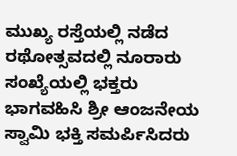ಮುಖ್ಯ ರಸ್ತೆಯಲ್ಲಿ ನಡೆದ ರಥೋತ್ಸವದಲ್ಲಿ ನೂರಾರು ಸಂಖ್ಯೆಯಲ್ಲಿ ಭಕ್ತರು ಭಾಗವಹಿಸಿ ಶ್ರೀ ಆಂಜನೇಯ ಸ್ವಾಮಿ ಭಕ್ತಿ ಸಮರ್ಪಿಸಿದರು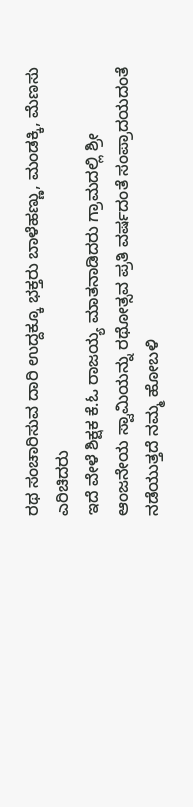ರಥ ಸಂಚಾರಿಸುವ ದಾರಿ ಉದ್ದಕ್ಕೂ ಭಕ್ತರು ಬಾಳೆಹಣ್ಣು, ಮಂಡಕ್ಕಿ, ಮೆಣಸು ಎರಿಚಿದರು
ಇದೆ ವೇಳೆ ಶಿಕ್ಷಕ ಕೆ.ಓ ರಾಜಯ್ಯ ಮಾತನಾಡಿದರು ಗ್ರಾಮದಲ್ಲಿ ಶ್ರೀ ಆಂಜನೇಯ ಸ್ವಾಮಿಯನ್ನು ರಥೋತ್ಸವ ಪ್ರತಿ ವರ್ಷದಂತೆ ಸಂಪ್ರಾದಯದಂತೆ ನಡೆಯುತ್ತದೆ ನಮ್ಮ ಹೋಬಳಿ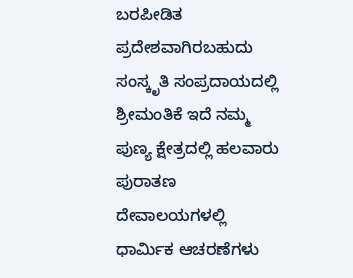ಬರಪೀಡಿತ ಪ್ರದೇಶವಾಗಿರಬಹುದು ಸಂಸ್ಕೃತಿ ಸಂಪ್ರದಾಯದಲ್ಲಿ ಶ್ರೀಮಂತಿಕೆ ಇದೆ ನಮ್ಮ ಪುಣ್ಯ ಕ್ಷೇತ್ರದಲ್ಲಿ ಹಲವಾರು ಪುರಾತಣ ದೇವಾಲಯಗಳಲ್ಲಿ ಧಾರ್ಮಿಕ ಆಚರಣೆಗಳು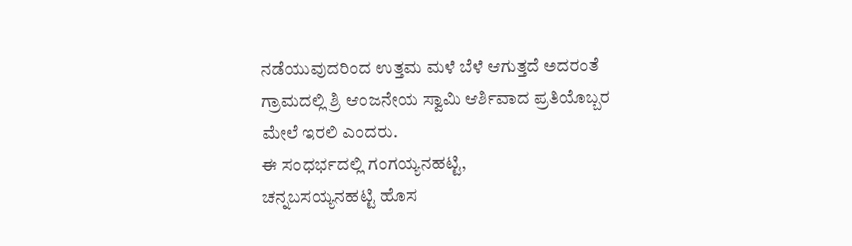ನಡೆಯುವುದರಿಂದ ಉತ್ತಮ ಮಳೆ ಬೆಳೆ ಆಗುತ್ತದೆ ಅದರಂತೆ ಗ್ರಾಮದಲ್ಲಿ ಶ್ರಿ ಆಂಜನೇಯ ಸ್ವಾಮಿ ಆರ್ಶಿವಾದ ಪ್ರತಿಯೊಬ್ಬರ ಮೇಲೆ ಇರಲಿ ಎಂದರು.
ಈ ಸಂಧರ್ಭದಲ್ಲಿ ಗಂಗಯ್ಯನಹಟ್ಟಿ,
ಚನ್ನಬಸಯ್ಯನಹಟ್ಟಿ ಹೊಸ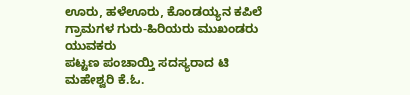ಊರು, ಹಳೆಊರು, ಕೊಂಡಯ್ಯನ ಕಪಿಲೆ ಗ್ರಾಮಗಳ ಗುರು-ಹಿರಿಯರು ಮುಖಂಡರು ಯುವಕರು
ಪಟ್ಟಣ ಪಂಚಾಯ್ತಿ ಸದಸ್ಯರಾದ ಟಿ ಮಹೇಶ್ವರಿ ಕೆ.ಓ.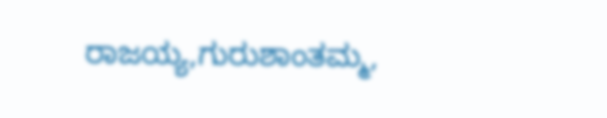ರಾಜಯ್ಯ,ಗುರುಶಾಂತಮ್ಮ,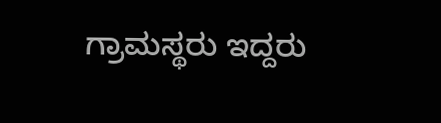ಗ್ರಾಮಸ್ಥರು ಇದ್ದರು